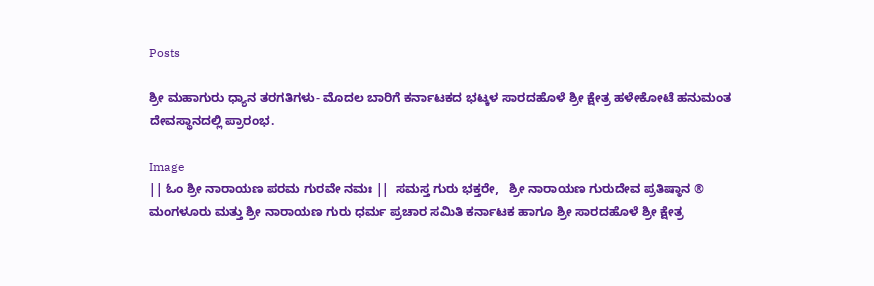Posts

ಶ್ರೀ ಮಹಾಗುರು ಧ್ಯಾನ ತರಗತಿಗಳು- ಮೊದಲ ಬಾರಿಗೆ ಕರ್ನಾಟಕದ ಭಟ್ಕಳ ಸಾರದಹೊಳೆ ಶ್ರೀ ಕ್ಷೇತ್ರ ಹಳೇಕೋಟೆ ಹನುಮಂತ ದೇವಸ್ಥಾನದಲ್ಲಿ ಪ್ರಾರಂಭ.

Image
|| ಓಂ ಶ್ರೀ ನಾರಾಯಣ ಪರಮ ಗುರವೇ ನಮಃ ||  ಸಮಸ್ತ ಗುರು ಭಕ್ತರೇ,   ಶ್ರೀ ನಾರಾಯಣ ಗುರುದೇವ ಪ್ರತಿಷ್ಠಾನ ® ಮಂಗಳೂರು ಮತ್ತು ಶ್ರೀ ನಾರಾಯಣ ಗುರು ಧರ್ಮ ಪ್ರಚಾರ ಸಮಿತಿ ಕರ್ನಾಟಕ ಹಾಗೂ ಶ್ರೀ ಸಾರದಹೊಳೆ ಶ್ರೀ ಕ್ಷೇತ್ರ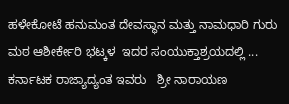ಹಳೇಕೋಟೆ ಹನುಮಂತ ದೇವಸ್ಥಾನ ಮತ್ತು ನಾಮಧಾರಿ ಗುರು ಮಠ ಆಶೀರ್ಕೇರಿ ಭಟ್ಕಳ  ಇದರ ಸಂಯುಕ್ತಾಶ್ರಯದಲ್ಲಿ ... ಕರ್ನಾಟಕ ರಾಜ್ಯಾದ್ಯಂತ ಇವರು   ಶ್ರೀ ನಾರಾಯಣ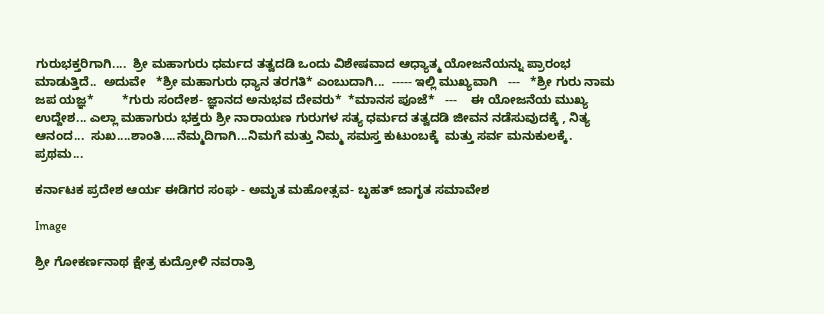ಗುರುಭಕ್ತರಿಗಾಗಿ....  ಶ್ರೀ ಮಹಾಗುರು ಧರ್ಮದ ತತ್ವದಡಿ ಒಂದು ವಿಶೇಷವಾದ ಆಧ್ಯಾತ್ಮ ಯೋಜನೆಯನ್ನು ಪ್ರಾರಂಭ ಮಾಡುತ್ತಿದೆ..  ಅದುವೇ   *ಶ್ರೀ ಮಹಾಗುರು ಧ್ಯಾನ ತರಗತಿ* ಎಂಬುದಾಗಿ...  ----- ಇಲ್ಲಿ ಮುಖ್ಯವಾಗಿ   ---   *ಶ್ರೀ ಗುರು ನಾಮ ಜಪ ಯಜ್ಞ*        *ಗುರು ಸಂದೇಶ- ಜ್ಞಾನದ ಅನುಭವ ದೇವರು*  *ಮಾನಸ ಪೂಜೆ*   ---    ಈ ಯೋಜನೆಯ ಮುಖ್ಯ ಉದ್ದೇಶ... ಎಲ್ಲಾ ಮಹಾಗುರು ಭಕ್ತರು ಶ್ರೀ ನಾರಾಯಣ ಗುರುಗಳ ಸತ್ಯ ಧರ್ಮದ ತತ್ವದಡಿ ಜೀವನ ನಡೆಸುವುದಕ್ಕೆ , ನಿತ್ಯ ಆನಂದ...  ಸುಖ....ಶಾಂತಿ....ನೆಮ್ಮದಿಗಾಗಿ...ನಿಮಗೆ ಮತ್ತು ನಿಮ್ಮ ಸಮಸ್ತ ಕುಟುಂಬಕ್ಕೆ  ಮತ್ತು ಸರ್ವ ಮನುಕುಲಕ್ಕೆ.   ಪ್ರಥಮ...

ಕರ್ನಾಟಕ ಪ್ರದೇಶ ಆರ್ಯ ಈಡಿಗರ ಸಂಘ - ಅಮೃತ ಮಹೋತ್ಸವ- ಬೃಹತ್ ಜಾಗೃತ ಸಮಾವೇಶ

Image

ಶ್ರೀ ಗೋಕರ್ಣನಾಥ ಕ್ಷೇತ್ರ ಕುದ್ರೋಳಿ ನವರಾತ್ರಿ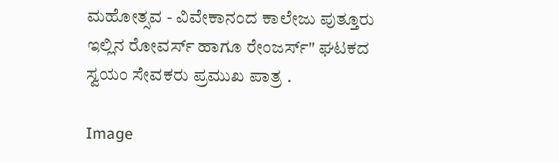ಮಹೋತ್ಸವ - ವಿವೇಕಾನಂದ ಕಾಲೇಜು ಪುತ್ತೂರು ಇಲ್ಲಿನ ರೋವರ್ಸ್ ಹಾಗೂ ರೇಂಜರ್ಸ್" ಘಟಕದ ಸ್ವಯಂ ಸೇವಕರು ಪ್ರಮುಖ ಪಾತ್ರ .

Image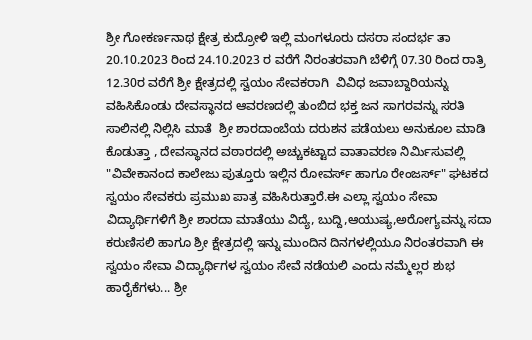ಶ್ರೀ ಗೋಕರ್ಣನಾಥ ಕ್ಷೇತ್ರ ಕುದ್ರೋಳಿ ಇಲ್ಲಿ‌ ಮಂಗಳೂರು ದಸರಾ ಸಂದರ್ಭ ತಾ 20.10.2023 ರಿಂದ 24.10.2023 ರ ವರೆಗೆ ನಿರಂತರವಾಗಿ ಬೆಳಿಗ್ಗೆ 07.30 ರಿಂದ ರಾತ್ರಿ 12.30ರ ವರೆಗೆ ಶ್ರೀ ಕ್ಷೇತ್ರದಲ್ಲಿ ಸ್ವಯಂ ಸೇವಕರಾಗಿ  ವಿವಿಧ ಜವಾಬ್ದಾರಿಯನ್ನು ವಹಿಸಿಕೊಂಡು ದೇವಸ್ಥಾನದ ಆವರಣದಲ್ಲಿ ತುಂಬಿದ ಭಕ್ತ ಜನ‌ ಸಾಗರವನ್ನು ಸರತಿ ಸಾಲಿನಲ್ಲಿ ನಿಲ್ಲಿಸಿ ಮಾತೆ  ಶ್ರೀ ಶಾರದಾಂಬೆಯ ದರುಶನ ಪಡೆಯಲು ಅನುಕೂಲ ಮಾಡಿ ಕೊಡುತ್ತಾ , ದೇವಸ್ಥಾನದ ವಠಾರದಲ್ಲಿ ಅಚ್ಚುಕಟ್ಟಾದ ವಾತಾವರಣ ನಿರ್ಮಿಸುವಲ್ಲಿ  "ವಿವೇಕಾನಂದ ಕಾಲೇಜು ಪುತ್ತೂರು ಇಲ್ಲಿನ ರೋವರ್ಸ್ ಹಾಗೂ ರೇಂಜರ್ಸ್" ಘಟಕದ ಸ್ವಯಂ ಸೇವಕರು ಪ್ರಮುಖ ಪಾತ್ರ ವಹಿಸಿರುತ್ತಾರೆ.ಈ ಎಲ್ಲಾ ಸ್ವಯಂ ಸೇವಾ ವಿದ್ಯಾರ್ಥಿಗಳಿಗೆ ಶ್ರೀ ಶಾರದಾ ಮಾತೆಯು ವಿದ್ಯೆ, ಬುದ್ದಿ,ಆಯುಷ್ಯ,ಅರೋಗ್ಯವನ್ನು ಸದಾ  ಕರುಣಿಸಲಿ ಹಾಗೂ ಶ್ರೀ ಕ್ಷೇತ್ರದಲ್ಲಿ ಇನ್ನು ಮುಂದಿನ ದಿನಗಳಲ್ಲಿಯೂ ನಿರಂತರವಾಗಿ ಈ ಸ್ವಯಂ ಸೇವಾ ವಿದ್ಯಾರ್ಥಿಗಳ ಸ್ವಯಂ ಸೇವೆ ನಡೆಯಲಿ ಎಂದು ನಮ್ಮೆಲ್ಲರ ಶುಭ ಹಾರೈಕೆಗಳು... ಶ್ರೀ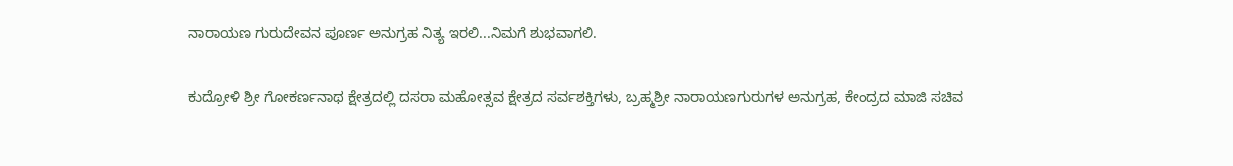ನಾರಾಯಣ ಗುರುದೇವನ ಪೂರ್ಣ ಅನುಗ್ರಹ ನಿತ್ಯ ಇರಲಿ...ನಿಮಗೆ ಶುಭವಾಗಲಿ.

ಕುದ್ರೋಳಿ ಶ್ರೀ ಗೋಕರ್ಣನಾಥ ಕ್ಷೇತ್ರದಲ್ಲಿ ದಸರಾ ಮಹೋತ್ಸವ ಕ್ಷೇತ್ರದ ಸರ್ವಶಕ್ತಿಗಳು, ಬ್ರಹ್ಮಶ್ರೀ ನಾರಾಯಣಗುರುಗಳ ಅನುಗ್ರಹ, ಕೇಂದ್ರದ ಮಾಜಿ ಸಚಿವ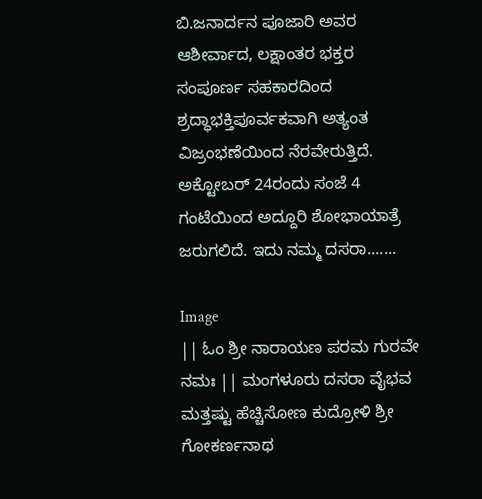ಬಿ.ಜನಾರ್ದನ ಪೂಜಾರಿ ಅವರ ಆಶೀರ್ವಾದ, ಲಕ್ಷಾಂತರ ಭಕ್ತರ ಸಂಪೂರ್ಣ ಸಹಕಾರದಿಂದ ಶ್ರದ್ಧಾಭಕ್ತಿಪೂರ್ವಕವಾಗಿ ಅತ್ಯಂತ ವಿಜ್ರಂಭಣೆಯಿಂದ ನೆರವೇರುತ್ತಿದೆ. ಅಕ್ಟೋಬರ್‌ 24ರಂದು ಸಂಜೆ 4 ಗಂಟೆಯಿಂದ ಅದ್ದೂರಿ ಶೋಭಾಯಾತ್ರೆ ಜರುಗಲಿದೆ. ಇದು ನಮ್ಮ ದಸರಾ.......

Image
|| ಓಂ ಶ್ರೀ ನಾರಾಯಣ ಪರಮ ಗುರವೇ ನಮಃ || ಮಂಗಳೂರು ದಸರಾ ವೈಭವ ಮತ್ತಷ್ಟು ಹೆಚ್ಚಿಸೋಣ ಕುದ್ರೋಳಿ ಶ್ರೀ ಗೋಕರ್ಣನಾಥ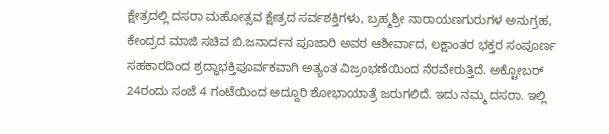ಕ್ಷೇತ್ರದಲ್ಲಿ ದಸರಾ ಮಹೋತ್ಸವ ಕ್ಷೇತ್ರದ ಸರ್ವಶಕ್ತಿಗಳು, ಬ್ರಹ್ಮಶ್ರೀ ನಾರಾಯಣಗುರುಗಳ ಅನುಗ್ರಹ, ಕೇಂದ್ರದ ಮಾಜಿ ಸಚಿವ ಬಿ.ಜನಾರ್ದನ ಪೂಜಾರಿ ಅವರ ಆಶೀರ್ವಾದ, ಲಕ್ಷಾಂತರ ಭಕ್ತರ ಸಂಪೂರ್ಣ ಸಹಕಾರದಿಂದ ಶ್ರದ್ಧಾಭಕ್ತಿಪೂರ್ವಕವಾಗಿ ಅತ್ಯಂತ ವಿಜ್ರಂಭಣೆಯಿಂದ ನೆರವೇರುತ್ತಿದೆ. ಅಕ್ಟೋಬರ್‌ 24ರಂದು ಸಂಜೆ 4 ಗಂಟೆಯಿಂದ ಅದ್ದೂರಿ ಶೋಭಾಯಾತ್ರೆ ಜರುಗಲಿದೆ. ಇದು ನಮ್ಮ ದಸರಾ. ಇಲ್ಲಿ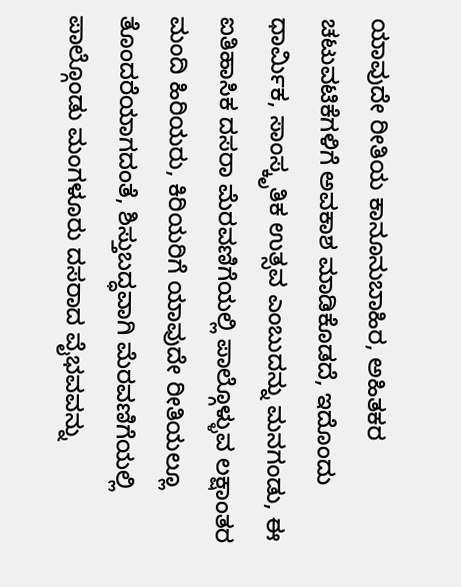ಯಾವುದೇ ರೀತಿಯ ಕಾನೂನುಬಾಹಿರ, ಅಹಿತಕರ ಚಟುವಟಿಕೆಗಳಿಗೆ ಅವಕಾಶ ಮಾಡಿಕೊಡದೆ, ಇದೊಂದು ಧಾರ್ಮಿಕ, ಸಾಂಸ್ಕೃತಿಕ ಉತ್ಸವ ಎಂಬುದನ್ನು ಮನಗಂಡು, ಈ ಐತಿಹಾಸಿಕ ದಸರಾ ಮೆರವಣಿಗೆಯಲ್ಲಿ ಪಾಲ್ಗೊಳ್ಳುವ ಲಕ್ಷಾಂತರ ಮಂದಿ ಹಿರಿಯರು, ಕಿರಿಯರಿಗೆ ಯಾವುದೇ ರೀತಿಯಲ್ಲೂ ತೊಂದರೆಯಾಗದಂತೆ, ಶಿಸ್ತುಬದ್ಧವಾಗಿ ಮೆರವಣಿಗೆಯಲ್ಲಿ ಪಾಲ್ಗೊಂಡು ಮಂಗಳೂರು ದಸರಾದ ವೈಭವವನ್ನು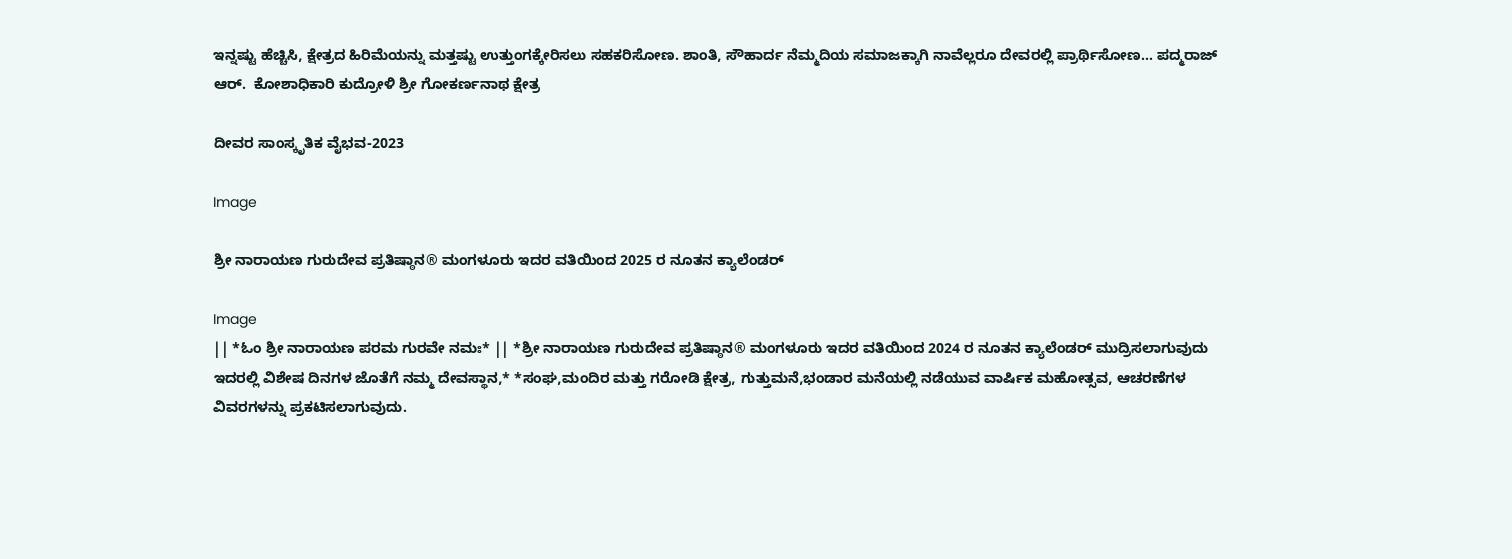ಇನ್ನಷ್ಟು ಹೆಚ್ಚಿಸಿ, ಕ್ಷೇತ್ರದ ಹಿರಿಮೆಯನ್ನು ಮತ್ತಷ್ಟು ಉತ್ತುಂಗಕ್ಕೇರಿಸಲು ಸಹಕರಿಸೋಣ. ಶಾಂತಿ, ಸೌಹಾರ್ದ ನೆಮ್ಮದಿಯ ಸಮಾಜಕ್ಕಾಗಿ ನಾವೆಲ್ಲರೂ ದೇವರಲ್ಲಿ ಪ್ರಾರ್ಥಿಸೋಣ... ಪದ್ಮರಾಜ್ ಆರ್.  ಕೋಶಾಧಿಕಾರಿ ಕುದ್ರೋಳಿ ಶ್ರೀ ಗೋಕರ್ಣನಾಥ ಕ್ಷೇತ್ರ

ದೀವರ ಸಾಂಸ್ಕೃತಿಕ ವೈಭವ-2023

Image

ಶ್ರೀ ನಾರಾಯಣ ಗುರುದೇವ ಪ್ರತಿಷ್ಠಾನ® ಮಂಗಳೂರು ಇದರ ವತಿಯಿಂದ 2025 ರ ನೂತನ ಕ್ಯಾಲೆಂಡರ್

Image
|| *ಓಂ ಶ್ರೀ ನಾರಾಯಣ ಪರಮ ಗುರವೇ ನಮಃ* || *ಶ್ರೀ ನಾರಾಯಣ ಗುರುದೇವ ಪ್ರತಿಷ್ಠಾನ® ಮಂಗಳೂರು ಇದರ ವತಿಯಿಂದ 2024 ರ ನೂತನ ಕ್ಯಾಲೆಂಡರ್ ಮುದ್ರಿಸಲಾಗುವುದು ಇದರಲ್ಲಿ ವಿಶೇಷ ದಿನಗಳ ಜೊತೆಗೆ ನಮ್ಮ ದೇವಸ್ಥಾನ,* *ಸಂಘ,ಮಂದಿರ ಮತ್ತು ಗರೋಡಿ ಕ್ಷೇತ್ರ, ಗುತ್ತುಮನೆ,ಭಂಡಾರ ಮನೆಯಲ್ಲಿ ನಡೆಯುವ ವಾರ್ಷಿಕ ಮಹೋತ್ಸವ, ಆಚರಣೆಗಳ ವಿವರಗಳನ್ನು ಪ್ರಕಟಿಸಲಾಗುವುದು.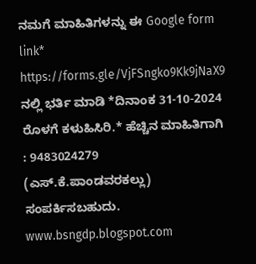ನಮಗೆ ಮಾಹಿತಿಗಳನ್ನು ಈ Google form link* https://forms.gle/VjFSngko9Kk9jNaX9 ನಲ್ಲಿ ಭರ್ತಿ ಮಾಡಿ *ದಿನಾಂಕ 31-10-2024 ರೊಳಗೆ ಕಳುಹಿಸಿರಿ.* ಹೆಚ್ಚಿನ ಮಾಹಿತಿಗಾಗಿ : 9483024279 (ಎಸ್.ಕೆ.ಪಾಂಡವರಕಲ್ಲು) ಸಂಪರ್ಕಿಸಬಹುದು. www.bsngdp.blogspot.com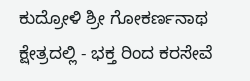ಕುದ್ರೋಳಿ ಶ್ರೀ ಗೋಕರ್ಣನಾಥ ಕ್ಷೇತ್ರದಲ್ಲಿ - ಭಕ್ತ ರಿಂದ ಕರಸೇವೆ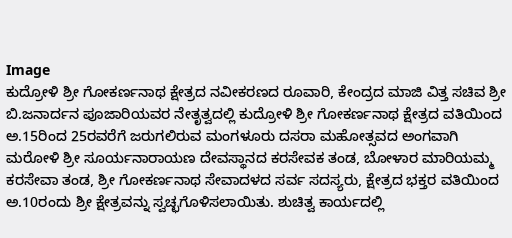Image
ಕುದ್ರೋಳಿ ಶ್ರೀ ಗೋಕರ್ಣನಾಥ ಕ್ಷೇತ್ರದ ನವೀಕರಣದ ರೂವಾರಿ, ಕೇಂದ್ರದ ಮಾಜಿ ವಿತ್ತ ಸಚಿವ ಶ್ರೀ ಬಿ.ಜನಾರ್ದನ ಪೂಜಾರಿಯವರ ನೇತೃತ್ವದಲ್ಲಿ ಕುದ್ರೋಳಿ ಶ್ರೀ ಗೋಕರ್ಣನಾಥ ಕ್ಷೇತ್ರದ ವತಿಯಿಂದ ಅ.15ರಿಂದ 25ರವರೆಗೆ ಜರುಗಲಿರುವ ಮಂಗಳೂರು ದಸರಾ ಮಹೋತ್ಸವದ ಅಂಗವಾಗಿ ಮರೋಳಿ ಶ್ರೀ ಸೂರ್ಯನಾರಾಯಣ ದೇವಸ್ಥಾನದ ಕರಸೇವಕ ತಂಡ, ಬೋಳಾರ ಮಾರಿಯಮ್ಮ ಕರಸೇವಾ ತಂಡ, ಶ್ರೀ ಗೋಕರ್ಣನಾಥ ಸೇವಾದಳದ ಸರ್ವ ಸದಸ್ಯರು, ಕ್ಷೇತ್ರದ ಭಕ್ತರ ವತಿಯಿಂದ ಅ.10ರಂದು ಶ್ರೀ ಕ್ಷೇತ್ರವನ್ನು ಸ್ವಚ್ಛಗೊಳಿಸಲಾಯಿತು. ಶುಚಿತ್ವ ಕಾರ್ಯದಲ್ಲಿ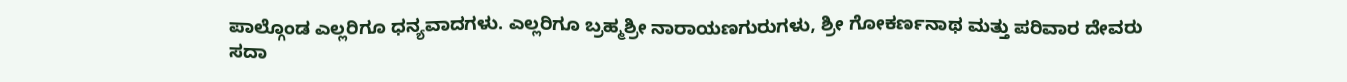ಪಾಲ್ಗೊಂಡ ಎಲ್ಲರಿಗೂ ಧನ್ಯವಾದಗಳು. ಎಲ್ಲರಿಗೂ ಬ್ರಹ್ಮಶ್ರೀ ನಾರಾಯಣಗುರುಗಳು, ಶ್ರೀ ಗೋಕರ್ಣನಾಥ ಮತ್ತು ಪರಿವಾರ ದೇವರು ಸದಾ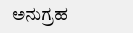ಅನುಗ್ರಹ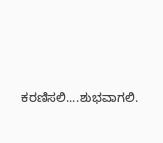ಕರಣಿಸಲಿ....ಶುಭವಾಗಲಿ.